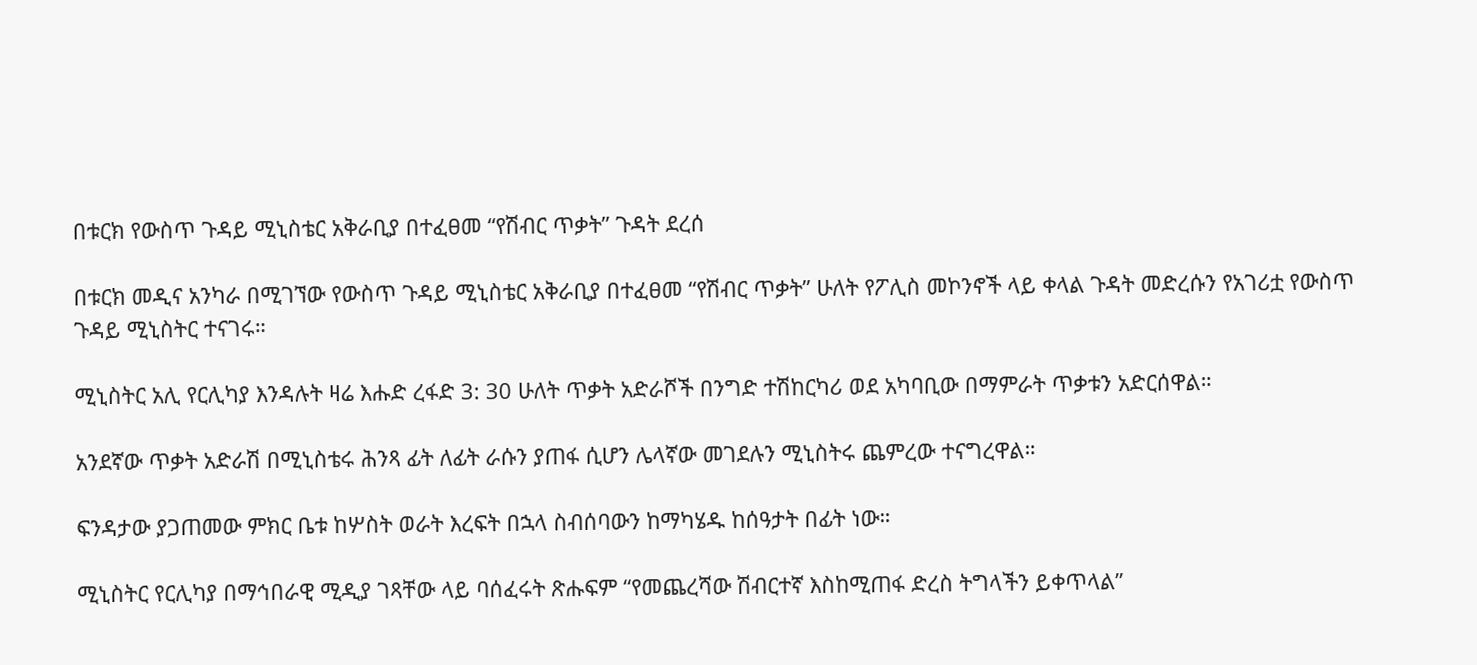በቱርክ የውስጥ ጉዳይ ሚኒስቴር አቅራቢያ በተፈፀመ “የሽብር ጥቃት” ጉዳት ደረሰ

በቱርክ መዲና አንካራ በሚገኘው የውስጥ ጉዳይ ሚኒስቴር አቅራቢያ በተፈፀመ “የሽብር ጥቃት” ሁለት የፖሊስ መኮንኖች ላይ ቀላል ጉዳት መድረሱን የአገሪቷ የውስጥ ጉዳይ ሚኒስትር ተናገሩ።

ሚኒስትር አሊ የርሊካያ እንዳሉት ዛሬ እሑድ ረፋድ 3: 30 ሁለት ጥቃት አድራሾች በንግድ ተሽከርካሪ ወደ አካባቢው በማምራት ጥቃቱን አድርሰዋል።

አንደኛው ጥቃት አድራሽ በሚኒስቴሩ ሕንጻ ፊት ለፊት ራሱን ያጠፋ ሲሆን ሌላኛው መገደሉን ሚኒስትሩ ጨምረው ተናግረዋል።

ፍንዳታው ያጋጠመው ምክር ቤቱ ከሦስት ወራት እረፍት በኋላ ስብሰባውን ከማካሄዱ ከሰዓታት በፊት ነው።

ሚኒስትር የርሊካያ በማኅበራዊ ሚዲያ ገጻቸው ላይ ባሰፈሩት ጽሑፍም “የመጨረሻው ሽብርተኛ እስከሚጠፋ ድረስ ትግላችን ይቀጥላል”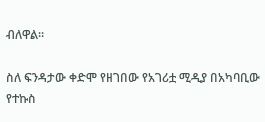ብለዋል።

ስለ ፍንዳታው ቀድሞ የዘገበው የአገሪቷ ሚዲያ በአካባቢው የተኩስ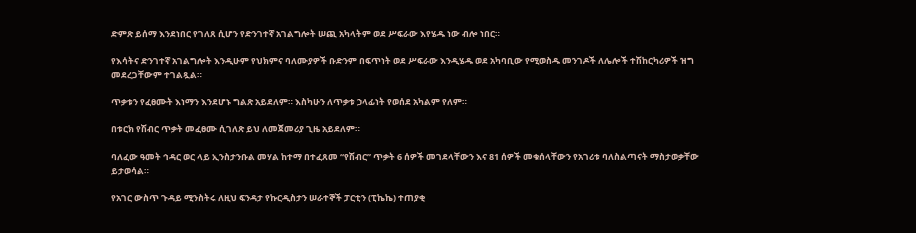ድምጽ ይሰማ እንደነበር የገለጸ ሲሆን የድንገተኛ አገልግሎት ሠጪ አካላትም ወደ ሥፍራው እየሄዱ ነው ብሎ ነበር።

የእሳትና ድንገተኛ አገልግሎት እንዲሁም የህክምና ባለሙያዎች ቡድንም በፍጥነት ወደ ሥፍራው እንዲሄዱ ወደ አካባቢው የሚወስዱ መንገዶች ለሌሎች ተሽከርካሪዎች ዝግ መደረጋቸውም ተገልጿል።

ጥቃቱን የፈፀሙት እነማን እንደሆኑ ግልጽ አይደለም። እስካሁን ለጥቃቱ ኃላፊነት የወሰደ አካልም የለም።

በቱርክ የሽብር ጥቃት መፈፀሙ ሲገለጽ ይህ ለመጀመሪያ ጊዜ አይደለም።

ባለፈው ዓመት ኅዳር ወር ላይ ኢንስታንቡል መሃል ከተማ በተፈጸመ “የሽብር” ጥቃት 6 ሰዎች መገደላቸውን እና 81 ሰዎች መቁሰላቸውን የአገሪቱ ባለስልጣናት ማስታወቃቸው ይታወሳል።

የአገር ውስጥ ጉዳይ ሚንስትሩ ለዚህ ፍንዳታ የኩርዲስታን ሠራተኞች ፓርቲን (ፒኬኬ) ተጠያቂ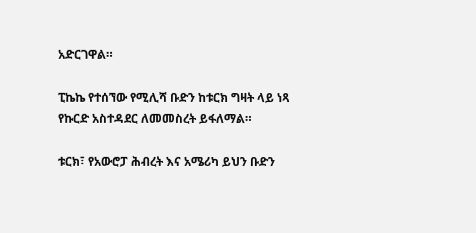አድርገዋል።

ፒኬኬ የተሰኘው የሚሊሻ ቡድን ከቱርክ ግዛት ላይ ነጻ የኩርድ አስተዳደር ለመመስረት ይፋለማል።

ቱርክ፣ የአውሮፓ ሕብረት እና አሜሪካ ይህን ቡድን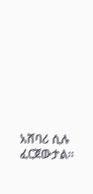አሸባሪ ሲሉ ፈርጀውታል።